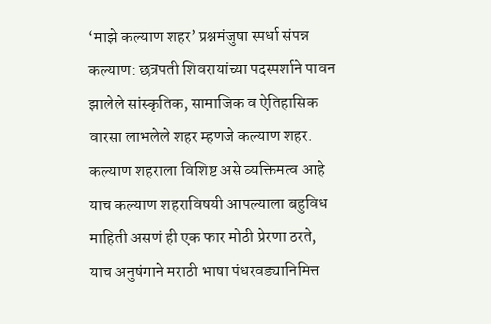‘माझे कल्याण शहर’ प्रश्नमंजुषा स्पर्धा संपन्न
कल्याण: छत्रपती शिवरायांच्या पदस्पर्शाने पावन झालेले सांस्कृतिक, सामाजिक व ऐतिहासिक वारसा लाभलेले शहर म्हणजे कल्याण शहर. कल्याण शहराला विशिष्ट असे व्यक्तिमत्व आहे याच कल्याण शहराविषयी आपल्याला बहुविध माहिती असणं ही एक फार मोठी प्रेरणा ठरते, याच अनुषंगाने मराठी भाषा पंधरवड्यानिमित्त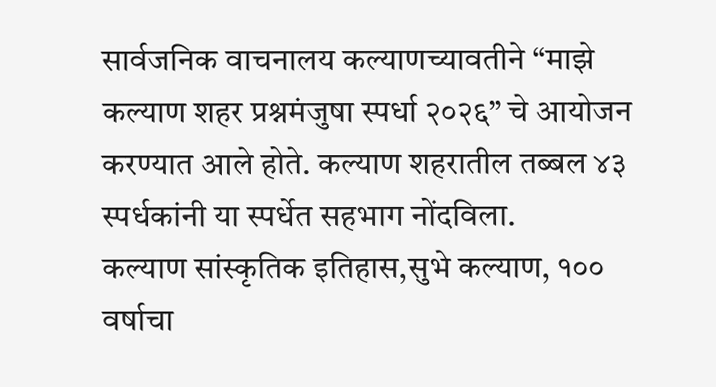सार्वजनिक वाचनालय कल्याणच्यावतीने “माझे कल्याण शहर प्रश्नमंजुषा स्पर्धा २०२६” चे आयोजन करण्यात आले होते. कल्याण शहरातील तब्बल ४३ स्पर्धकांनी या स्पर्धेत सहभाग नोंदविला.
कल्याण सांस्कृतिक इतिहास,सुभे कल्याण, १०० वर्षाचा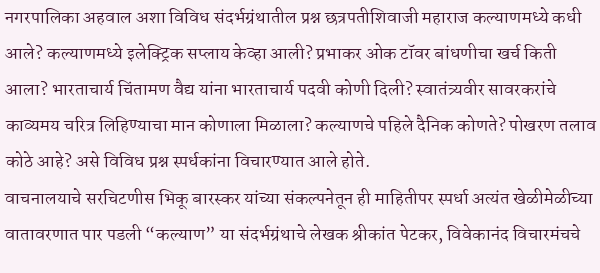नगरपालिका अहवाल अशा विविध संदर्भग्रंथातील प्रश्न छत्रपतीशिवाजी महाराज कल्याणमध्ये कधी आले? कल्याणमध्ये इलेक्ट्रिक सप्लाय केव्हा आली? प्रभाकर ओक टॉवर बांधणीचा खर्च किती आला? भारताचार्य चिंतामण वैद्य यांना भारताचार्य पदवी कोणी दिली? स्वातंत्र्यवीर सावरकरांचे काव्यमय चरित्र लिहिण्याचा मान कोणाला मिळाला? कल्याणचे पहिले दैनिक कोणते? पोखरण तलाव कोठे आहे? असे विविध प्रश्न स्पर्धकांना विचारण्यात आले होते.
वाचनालयाचे सरचिटणीस भिकू बारस्कर यांच्या संकल्पनेतून ही माहितीपर स्पर्धा अत्यंत खेळीमेळीच्या वातावरणात पार पडली “कल्याण” या संदर्भग्रंथाचे लेखक श्रीकांत पेटकर, विवेकानंद विचारमंचचे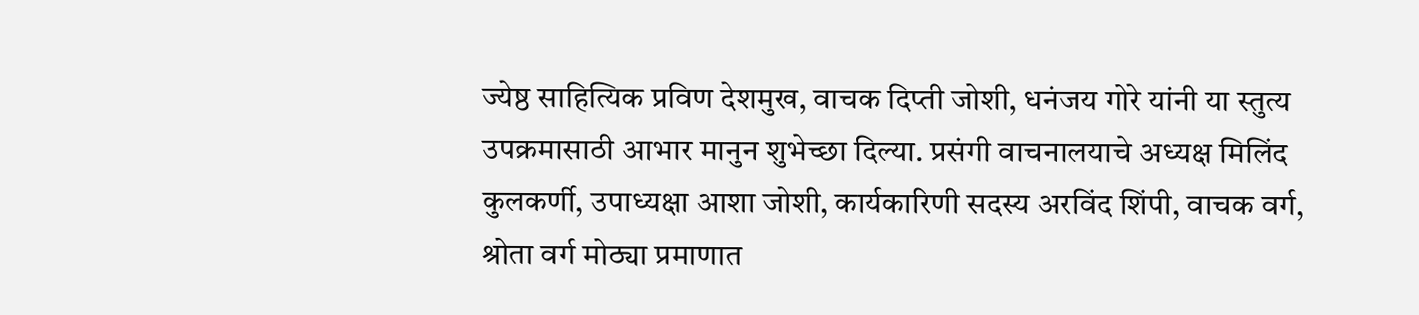ज्येष्ठ साहित्यिक प्रविण देशमुख, वाचक दिप्ती जोशी, धनंजय गोरे यांनी या स्तुत्य उपक्रमासाठी आभार मानुन शुभेच्छा दिल्या. प्रसंगी वाचनालयाचे अध्यक्ष मिलिंद कुलकर्णी, उपाध्यक्षा आशा जोशी, कार्यकारिणी सदस्य अरविंद शिंपी, वाचक वर्ग, श्रोता वर्ग मोठ्या प्रमाणात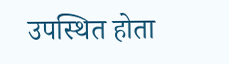उपस्थित होता